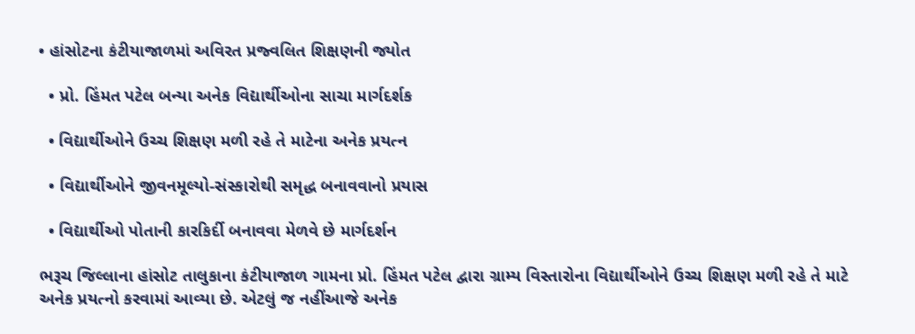• હાંસોટના કંટીયાજાળમાં અવિરત પ્રજ્વલિત શિક્ષણની જ્યોત

  • પ્રો. હિંમત પટેલ બન્યા અનેક વિદ્યાર્થીઓના સાચા માર્ગદર્શક

  • વિદ્યાર્થીઓને ઉચ્ચ શિક્ષણ મળી રહે તે માટેના અનેક પ્રયત્ન

  • વિદ્યાર્થીઓને જીવનમૂલ્યો-સંસ્કારોથી સમૃદ્ધ બનાવવાનો પ્રયાસ

  • વિદ્યાર્થીઓ પોતાની કારકિર્દી બનાવવા મેળવે છે માર્ગદર્શન

ભરૂચ જિલ્લાના હાંસોટ તાલુકાના કંટીયાજાળ ગામના પ્રો. હિંમત પટેલ દ્વારા ગ્રામ્ય વિસ્તારોના વિદ્યાર્થીઓને ઉચ્ચ શિક્ષણ મળી રહે તે માટે અનેક પ્રયત્નો કરવામાં આવ્યા છે. એટલું જ નહીંઆજે અનેક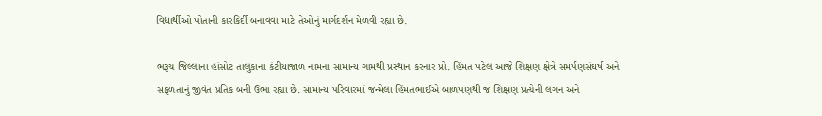વિદ્યાર્થીઓ પોતાની કારકિર્દી બનાવવા માટે તેઓનું માર્ગદર્શન મેળવી રહ્યા છે.

ભરૂચ જિલ્લાના હાંસોટ તાલુકાના કંટીયાજાળ નામના સામાન્ય ગામથી પ્રસ્થાન કરનાર પ્રો. હિંમત પટેલ આજે શિક્ષણ ક્ષેત્રે સમર્પણસંઘર્ષ અને સફળતાનું જીવંત પ્રતિક બની ઉભા રહ્યા છે. સામાન્ય પરિવારમાં જન્મેલા હિંમતભાઈએ બાળપણથી જ શિક્ષણ પ્રત્યેની લગન અને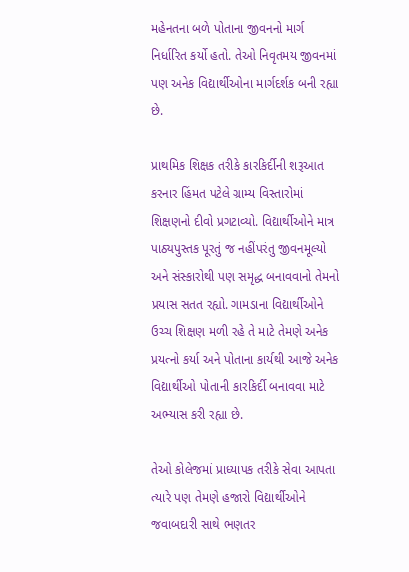મહેનતના બળે પોતાના જીવનનો માર્ગ નિર્ધારિત કર્યો હતો. તેઓ નિવૃતમય જીવનમાં પણ અનેક વિદ્યાર્થીઓના માર્ગદર્શક બની રહ્યા છે.

પ્રાથમિક શિક્ષક તરીકે કારકિર્દીની શરૂઆત કરનાર હિંમત પટેલે ગ્રામ્ય વિસ્તારોમાં શિક્ષણનો દીવો પ્રગટાવ્યો. વિદ્યાર્થીઓને માત્ર પાઠ્યપુસ્તક પૂરતું જ નહીંપરંતુ જીવનમૂલ્યો અને સંસ્કારોથી પણ સમૃદ્ધ બનાવવાનો તેમનો પ્રયાસ સતત રહ્યો. ગામડાના વિદ્યાર્થીઓને ઉચ્ચ શિક્ષણ મળી રહે તે માટે તેમણે અનેક પ્રયત્નો કર્યા અને પોતાના કાર્યથી આજે અનેક વિદ્યાર્થીઓ પોતાની કારકિર્દી બનાવવા માટે અભ્યાસ કરી રહ્યા છે.

તેઓ કોલેજમાં પ્રાધ્યાપક તરીકે સેવા આપતા ત્યારે પણ તેમણે હજારો વિદ્યાર્થીઓને જવાબદારી સાથે ભણતર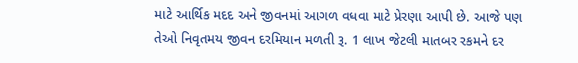માટે આર્થિક મદદ અને જીવનમાં આગળ વધવા માટે પ્રેરણા આપી છે. આજે પણ તેઓ નિવૃતમય જીવન દરમિયાન મળતી રૂ. 1 લાખ જેટલી માતબર રકમને દર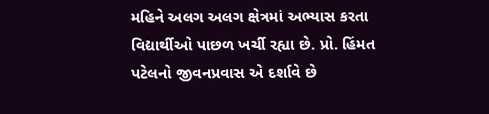મહિને અલગ અલગ ક્ષેત્રમાં અભ્યાસ કરતા વિદ્યાર્થીઓ પાછળ ખર્ચી રહ્યા છે. પ્રો. હિંમત પટેલનો જીવનપ્રવાસ એ દર્શાવે છે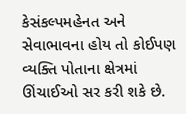કેસંકલ્પમહેનત અને સેવાભાવના હોય તો કોઈપણ વ્યક્તિ પોતાના ક્ષેત્રમાં ઊંચાઈઓ સર કરી શકે છે.